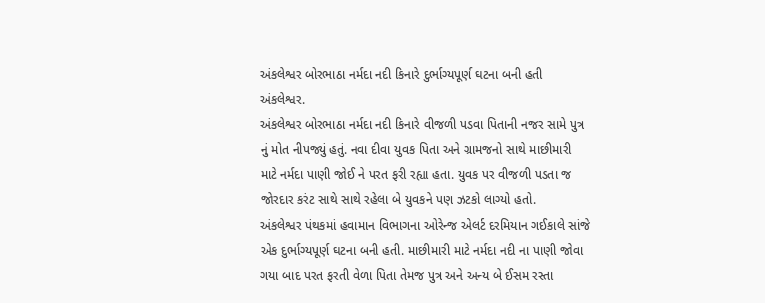અંકલેશ્વર બોરભાઠા નર્મદા નદી કિનારે દુર્ભાગ્યપૂર્ણ ઘટના બની હતી
અંકલેશ્વર.
અંકલેશ્વર બોરભાઠા નર્મદા નદી કિનારે વીજળી પડવા પિતાની નજર સામે પુત્ર નું મોત નીપજ્યું હતું. નવા દીવા યુવક પિતા અને ગ્રામજનો સાથે માછીમારી માટે નર્મદા પાણી જોઈ ને પરત ફરી રહ્યા હતા. યુવક પર વીજળી પડતા જ જોરદાર કરંટ સાથે સાથે રહેલા બે યુવકને પણ ઝટકો લાગ્યો હતો.
અંકલેશ્વર પંથકમાં હવામાન વિભાગના ઓરેન્જ એલર્ટ દરમિયાન ગઈકાલે સાંજે એક દુર્ભાગ્યપૂર્ણ ઘટના બની હતી. માછીમારી માટે નર્મદા નદી ના પાણી જોવા ગયા બાદ પરત ફરતી વેળા પિતા તેમજ પુત્ર અને અન્ય બે ઈસમ રસ્તા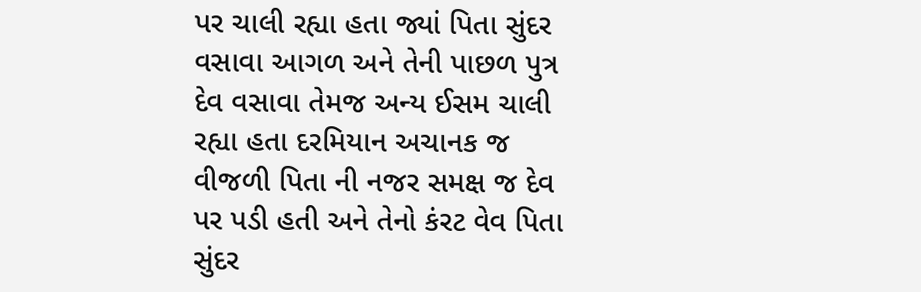પર ચાલી રહ્યા હતા જ્યાં પિતા સુંદર વસાવા આગળ અને તેની પાછળ પુત્ર દેવ વસાવા તેમજ અન્ય ઈસમ ચાલી રહ્યા હતા દરમિયાન અચાનક જ વીજળી પિતા ની નજર સમક્ષ જ દેવ પર પડી હતી અને તેનો કંરટ વેવ પિતા સુંદર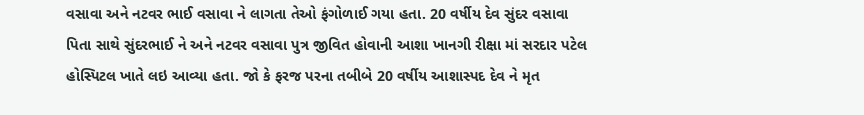વસાવા અને નટવર ભાઈ વસાવા ને લાગતા તેઓ ફંગોળાઈ ગયા હતા. 20 વર્ષીય દેવ સુંદર વસાવા પિતા સાથે સુંદરભાઈ ને અને નટવર વસાવા પુત્ર જીવિત હોવાની આશા ખાનગી રીક્ષા માં સરદાર પટેલ હોસ્પિટલ ખાતે લઇ આવ્યા હતા. જો કે ફરજ પરના તબીબે 20 વર્ષીય આશાસ્પદ દેવ ને મૃત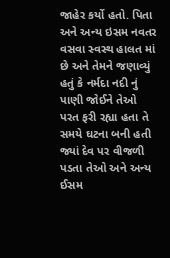જાહેર કર્યો હતો. પિતા અને અન્ય ઇસમ નવતર વસવા સ્વસ્થ હાલત માં છે અને તેમને જણાવ્યું હતું કે નર્મદા નદી નું પાણી જોઈને તેઓ પરત ફરી રહ્યા હતા તે સમયે ઘટના બની હતી જ્યાં દેવ પર વીજળી પડતા તેઓ અને અન્ય ઈસમ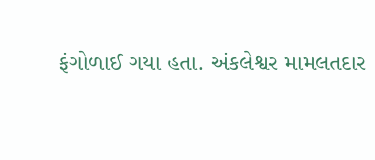ફંગોળાઈ ગયા હતા. અંકલેશ્વર મામલતદાર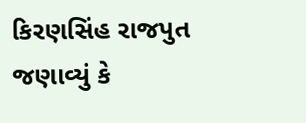કિરણસિંહ રાજપુત જણાવ્યું કે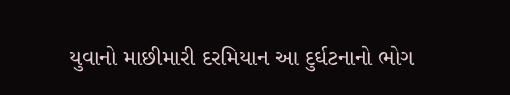યુવાનો માછીમારી દરમિયાન આ દુર્ઘટનાનો ભોગ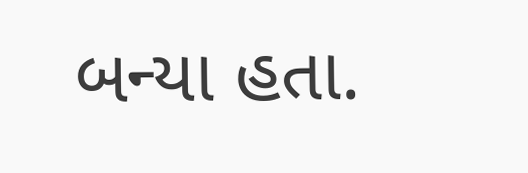બન્યા હતા.